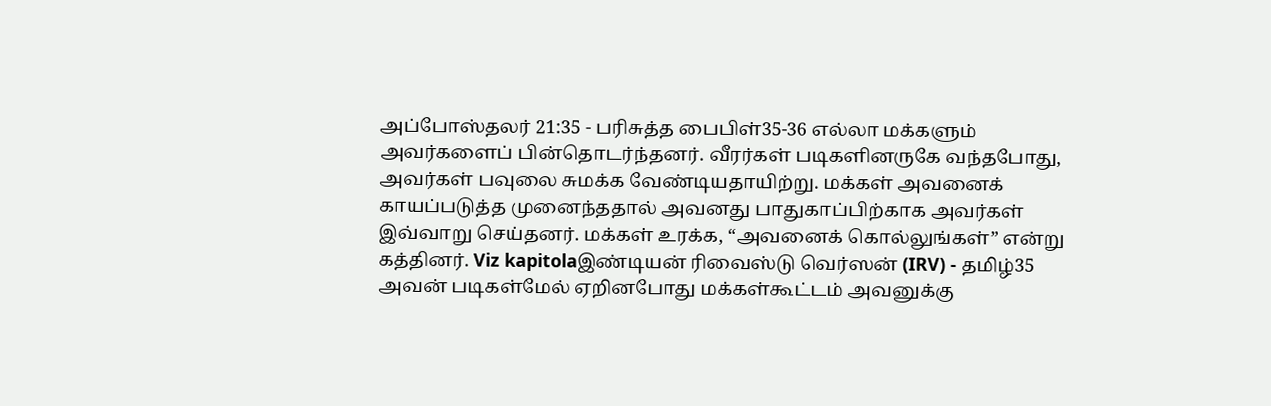அப்போஸ்தலர் 21:35 - பரிசுத்த பைபிள்35-36 எல்லா மக்களும் அவர்களைப் பின்தொடர்ந்தனர். வீரர்கள் படிகளினருகே வந்தபோது, அவர்கள் பவுலை சுமக்க வேண்டியதாயிற்று. மக்கள் அவனைக் காயப்படுத்த முனைந்ததால் அவனது பாதுகாப்பிற்காக அவர்கள் இவ்வாறு செய்தனர். மக்கள் உரக்க, “அவனைக் கொல்லுங்கள்” என்று கத்தினர். Viz kapitolaஇண்டியன் ரிவைஸ்டு வெர்ஸன் (IRV) - தமிழ்35 அவன் படிகள்மேல் ஏறினபோது மக்கள்கூட்டம் அவனுக்கு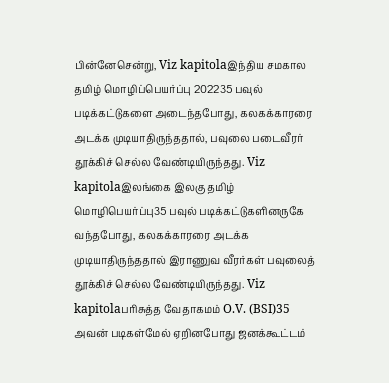பின்னேசென்று, Viz kapitolaஇந்திய சமகால தமிழ் மொழிப்பெயர்ப்பு 202235 பவுல் படிக்கட்டுகளை அடைந்தபோது, கலகக்காரரை அடக்க முடியாதிருந்ததால், பவுலை படைவீரர் தூக்கிச் செல்ல வேண்டியிருந்தது. Viz kapitolaஇலங்கை இலகு தமிழ் மொழிபெயர்ப்பு35 பவுல் படிக்கட்டுகளினருகே வந்தபோது, கலகக்காரரை அடக்க முடியாதிருந்ததால் இராணுவ வீரர்கள் பவுலைத் தூக்கிச் செல்ல வேண்டியிருந்தது. Viz kapitolaபரிசுத்த வேதாகமம் O.V. (BSI)35 அவன் படிகள்மேல் ஏறினபோது ஜனக்கூட்டம்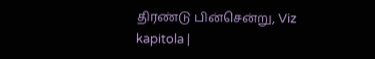திரண்டு பின்சென்று, Viz kapitola |